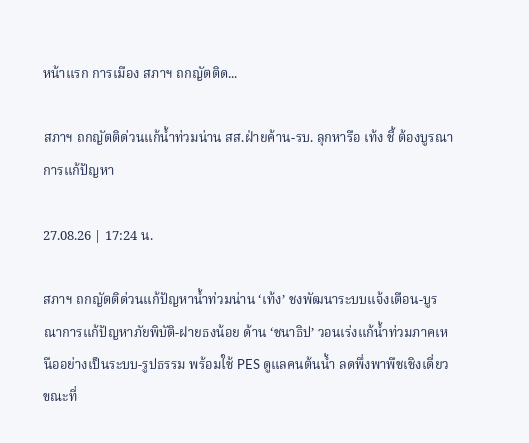หน้าแรก การเมือง สภาฯ ถกญัตติด...

สภาฯ ถกญัตติด่วนแก้น้ำท่วมน่าน สส.ฝ่ายค้าน-รบ. ลุกหารือ เท้ง ชี้ ต้องบูรณาการแก้ปัญหา

27.08.26 | 17:24 น.

สภาฯ ถกญัตติด่วนแก้ปัญหาน้ำท่วมน่าน ‘เท้ง’ ชงพัฒนาระบบแจ้งเตือน-บูรณาการแก้ปัญหาภัยพิบัติ-ฝายธงน้อย ด้าน ‘ชนาธิป’ วอนเร่งแก้น้ำท่วมภาคเหนืออย่างเป็นระบบ-รูปธรรม พร้อมใช้ PES ดูแลคนต้นน้ำ ลดพึ่งพาพืชเชิงเดี่ยว ขณะที่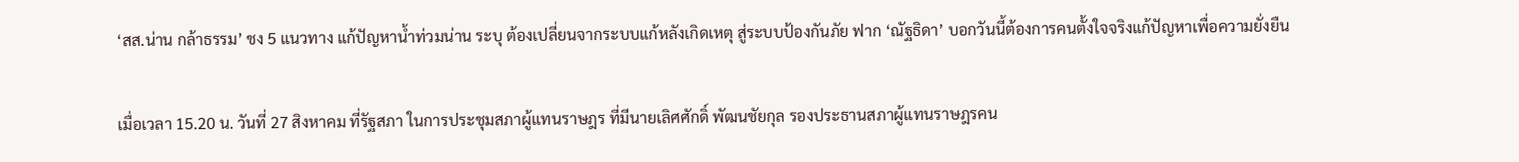‘สส.น่าน กล้าธรรม’ ชง 5 แนวทาง แก้ปัญหาน้ำท่วมน่าน ระบุ ต้องเปลี่ยนจากระบบแก้หลังเกิดเหตุ สู่ระบบป้องกันภัย ฟาก ‘ณัฐธิดา’ บอกวันนี้ต้องการคนตั้งใจจริงแก้ปัญหาเพื่อความยั่งยืน


เมื่อเวลา 15.20 น. วันที่ 27 สิงหาคม ที่รัฐสภา ในการประชุมสภาผู้แทนราษฎร ที่มีนายเลิศศักดิ์ พัฒนชัยกุล รองประธานสภาผู้แทนราษฎรคน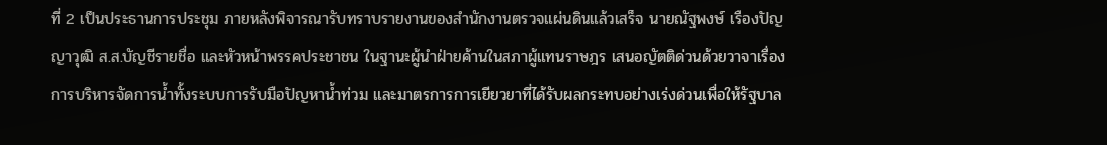ที่ 2 เป็นประธานการประชุม ภายหลังพิจารณารับทราบรายงานของสำนักงานตรวจแผ่นดินแล้วเสร็จ นายณัฐพงษ์ เรืองปัญญาวุฒิ ส.ส.บัญชีรายชื่อ และหัวหน้าพรรคประชาชน ในฐานะผู้นำฝ่ายค้านในสภาผู้แทนราษฎร เสนอญัตติด่วนด้วยวาจาเรื่องการบริหารจัดการน้ำทั้งระบบการรับมือปัญหาน้ำท่วม และมาตรการการเยียวยาที่ได้รับผลกระทบอย่างเร่งด่วนเพื่อให้รัฐบาล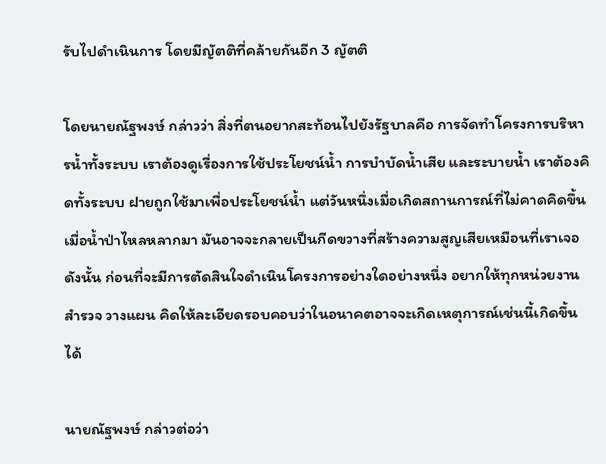รับไปดำเนินการ โดยมีญัตติที่คล้ายกันอีก 3 ญัตติ

โดยนายณัฐพงษ์ กล่าวว่า สิ่งที่ตนอยากสะท้อนไปยังรัฐบาลคือ การจัดทำโครงการบริหารน้ำทั้งระบบ เราต้องดูเรื่องการใช้ประโยชน์น้ำ การบำบัดน้ำเสีย และระบายน้ำ เราต้องคิดทั้งระบบ ฝายถูกใช้มาเพื่อประโยชน์น้ำ แต่วันหนึ่งเมื่อเกิดสถานการณ์ที่ไม่คาดคิดขึ้นเมื่อน้ำป่าไหลหลากมา มันอาจจะกลายเป็นกีดขวางที่สร้างความสูญเสียเหมือนที่เราเจอ ดังนั้น ก่อนที่จะมีการตัดสินใจดำเนินโครงการอย่างใดอย่างหนึ่ง อยากให้ทุกหน่วยงานสำรวจ วางแผน คิดให้ละเอียดรอบคอบว่าในอนาคตอาจจะเกิดเหตุการณ์เช่นนี้เกิดขึ้นได้

นายณัฐพงษ์ กล่าวต่อว่า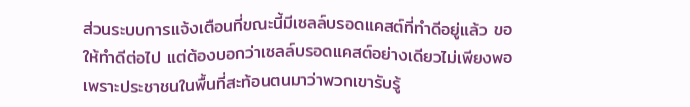ส่วนระบบการแจ้งเตือนที่ขณะนี้มีเซลล์บรอดแคสต์ที่ทำดีอยู่แล้ว ขอให้ทำดีต่อไป แต่ต้องบอกว่าเซลล์บรอดแคสต์อย่างเดียวไม่เพียงพอ เพราะประชาชนในพื้นที่สะท้อนตนมาว่าพวกเขารับรู้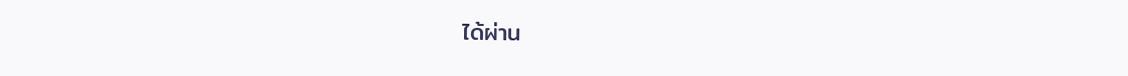ได้ผ่าน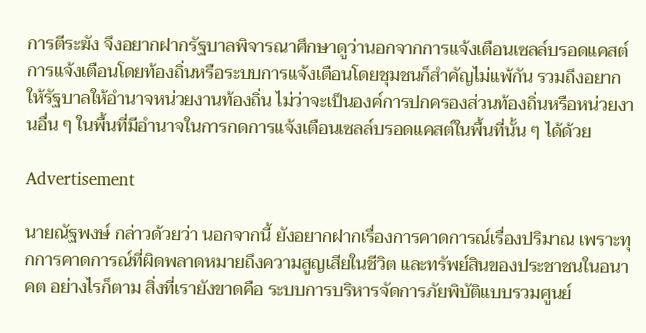การตีระฆัง จึงอยากฝากรัฐบาลพิจารณาศึกษาดูว่านอกจากการแจ้งเตือนเซลล์บรอดแคสต์ การแจ้งเตือนโดยท้องถิ่นหรือระบบการแจ้งเตือนโดยชุมชนก็สำคัญไม่แพ้กัน รวมถึงอยากให้รัฐบาลให้อำนาจหน่วยงานท้องถิ่น ไม่ว่าจะเป็นองค์การปกครองส่วนท้องถิ่นหรือหน่วยงานอื่น ๆ ในพื้นที่มีอำนาจในการกดการแจ้งเตือนเซลล์บรอดแคสต์ในพื้นที่นั้น ๆ ได้ด้วย

Advertisement

นายณัฐพงษ์ กล่าวด้วยว่า นอกจากนี้ ยังอยากฝากเรื่องการคาดการณ์เรื่องปริมาณ เพราะทุกการคาดการณ์ที่ผิดพลาดหมายถึงความสูญเสียในชีวิต และทรัพย์สินของประชาชนในอนาคต อย่างไรก็ตาม สิ่งที่เรายังขาดคือ ระบบการบริหารจัดการภัยพิบัติแบบรวมศูนย์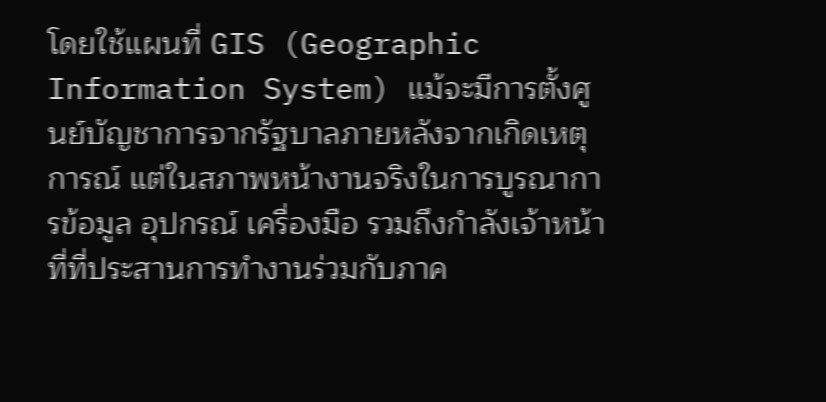โดยใช้แผนที่ GIS (Geographic Information System) แม้จะมีการตั้งศูนย์บัญชาการจากรัฐบาลภายหลังจากเกิดเหตุการณ์ แต่ในสภาพหน้างานจริงในการบูรณาการข้อมูล อุปกรณ์ เครื่องมือ รวมถึงกำลังเจ้าหน้าที่ที่ประสานการทำงานร่วมกับภาค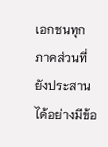เอกชนทุกภาคส่วนที่ยังประสานได้อย่างมีข้อ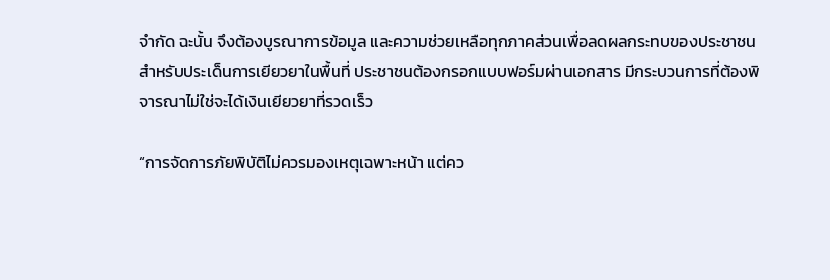จำกัด ฉะนั้น จึงต้องบูรณาการข้อมูล และความช่วยเหลือทุกภาคส่วนเพื่อลดผลกระทบของประชาชน สำหรับประเด็นการเยียวยาในพื้นที่ ประชาชนต้องกรอกแบบฟอร์มผ่านเอกสาร มีกระบวนการที่ต้องพิจารณาไม่ใช่จะได้เงินเยียวยาที่รวดเร็ว

“การจัดการภัยพิบัติไม่ควรมองเหตุเฉพาะหน้า แต่คว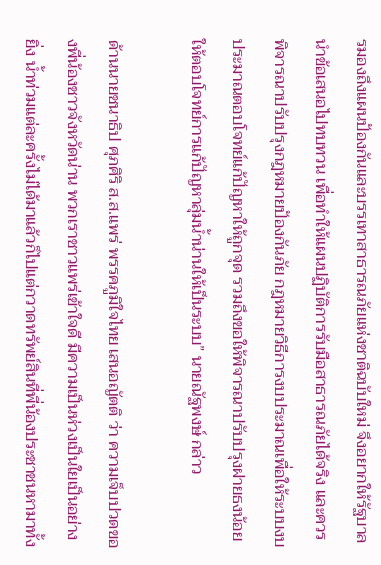รมองถึงแผนป้องกันและบรรเทาสาธารณภัยแห่งชาติฉบับใหม่ จึงอยากให้รัฐบาลนำข้อเสนอไปทบทวน เพื่อทำให้แผนปฏิบัติการรับมือสาธารณภัยได้จริง และควรพิจารณาปรับปรุงกฎหมายป้องกันภัย กฎหมายวิธีการงบประมาณเพื่อให้ระบบงบประมาณตอบโจทย์แก้ปัญหาให้ถูกจุด รวมถึงขอให้พิจารณาปรับปรุงฝายธงน้อย ให้ตอบโจทย์การแก้ปัญหาลุ่มน้ำน่านให้เป็นระบบ” นายณัฐพงษ์ กล่าว

ด้านนายชนาธิป ศุภศิริ ส.ส.แพร่ พรรคภูมิใจไทย เสนอญัตติ ว่า ความเจ็บปวดของพี่น้องชาวจังหวัดน่าน พวกเราชาวแพร่เข้าใจดี มีความเป็นห่วงเป็นใยเป็นอย่างยิ่ง น้ำท่วมแต่ละครั้งไม่ได้มาแล้วก็ไปแต่กวาดทรัพย์สินที่พี่น้องประชาชนหามาทั้ง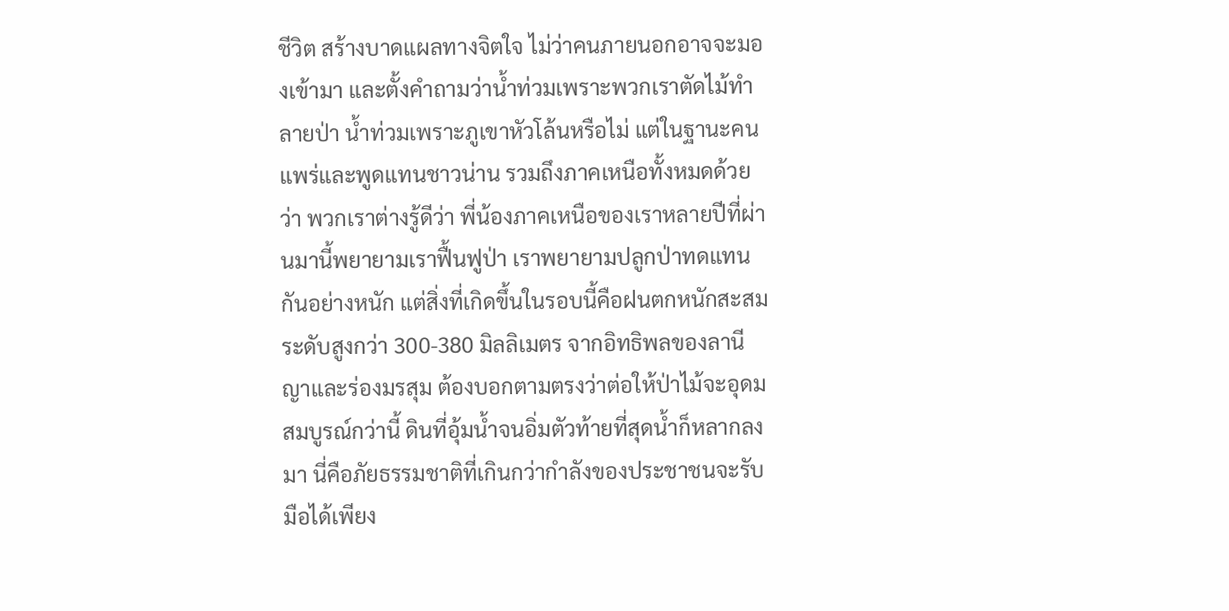ชีวิต สร้างบาดแผลทางจิตใจ ไม่ว่าคนภายนอกอาจจะมองเข้ามา และตั้งคำถามว่าน้ำท่วมเพราะพวกเราตัดไม้ทำลายป่า น้ำท่วมเพราะภูเขาหัวโล้นหรือไม่ แต่ในฐานะคนแพร่และพูดแทนชาวน่าน รวมถึงภาคเหนือทั้งหมดด้วยว่า พวกเราต่างรู้ดีว่า พี่น้องภาคเหนือของเราหลายปีที่ผ่านมานี้พยายามเราฟื้นฟูป่า เราพยายามปลูกป่าทดแทนกันอย่างหนัก แต่สิ่งที่เกิดขึ้นในรอบนี้คือฝนตกหนักสะสมระดับสูงกว่า 300-380 มิลลิเมตร จากอิทธิพลของลานีญาและร่องมรสุม ต้องบอกตามตรงว่าต่อให้ป่าไม้จะอุดมสมบูรณ์กว่านี้ ดินที่อุ้มน้ำจนอิ่มตัวท้ายที่สุดน้ำก็หลากลงมา นี่คือภัยธรรมชาติที่เกินกว่ากำลังของประชาชนจะรับมือได้เพียง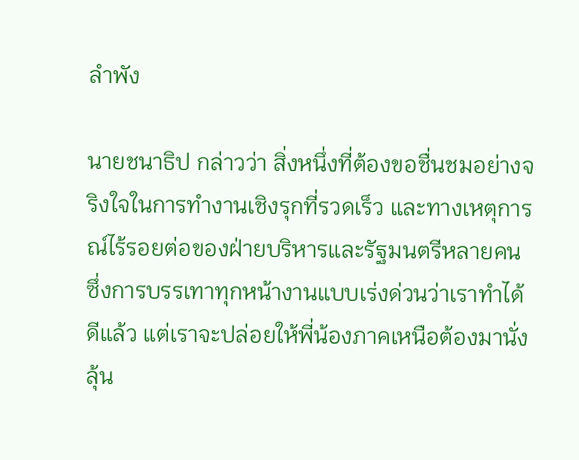ลำพัง

นายชนาธิป กล่าวว่า สิ่งหนึ่งที่ต้องขอชื่นชมอย่างจริงใจในการทำงานเชิงรุกที่รวดเร็ว และทางเหตุการณ์ไร้รอยต่อของฝ่ายบริหารและรัฐมนตรีหลายคน ซึ่งการบรรเทาทุกหน้างานแบบเร่งด่วนว่าเราทำได้ดีแล้ว แต่เราจะปล่อยให้พี่น้องภาคเหนือต้องมานั่งลุ้น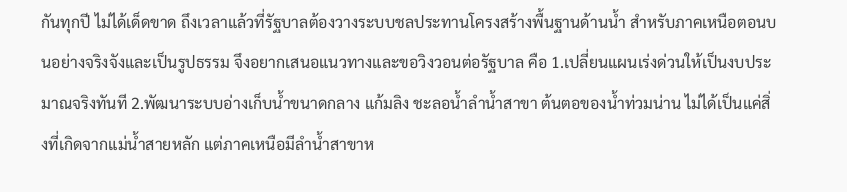กันทุกปี ไม่ได้เด็ดขาด ถึงเวลาแล้วที่รัฐบาลต้องวางระบบชลประทานโครงสร้างพื้นฐานด้านน้ำ สำหรับภาคเหนือตอนบนอย่างจริงจังและเป็นรูปธรรม จึงอยากเสนอแนวทางและขอวิงวอนต่อรัฐบาล คือ 1.เปลี่ยนแผนเร่งด่วนให้เป็นงบประมาณจริงทันที 2.พัฒนาระบบอ่างเก็บน้ำขนาดกลาง แก้มลิง ชะลอน้ำลำน้ำสาขา ต้นตอของน้ำท่วมน่าน ไม่ได้เป็นแค่สิ่งที่เกิดจากแม่น้ำสายหลัก แต่ภาคเหนือมีลำน้ำสาขาห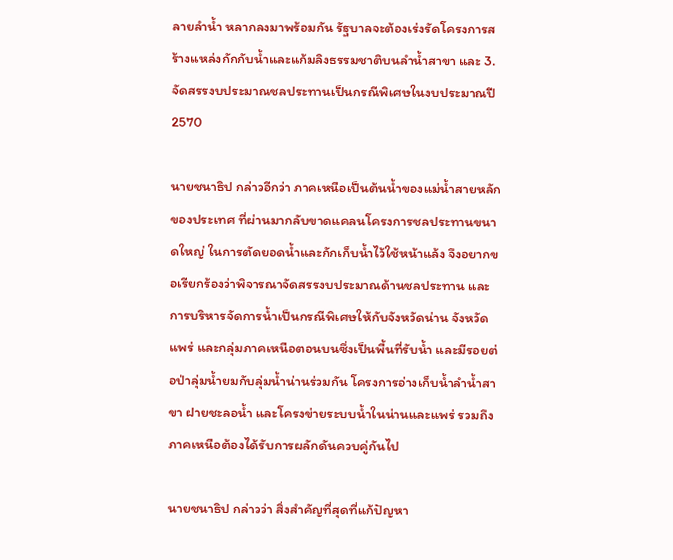ลายลำน้ำ หลากลงมาพร้อมกัน รัฐบาลจะต้องเร่งรัดโครงการสร้างแหล่งกักกับน้ำและแก้มลิงธรรมชาติบนลำน้ำสาขา และ 3.จัดสรรงบประมาณชลประทานเป็นกรณีพิเศษในงบประมาณปี 2570

นายชนาธิป กล่าวอีกว่า ภาคเหนือเป็นต้นน้ำของแม่น้ำสายหลักของประเทศ ที่ผ่านมากลับขาดแคลนโครงการชลประทานขนาดใหญ่ ในการตัดยอดน้ำและกักเก็บน้ำไว้ใช้หน้าแล้ง จึงอยากขอเรียกร้องว่าพิจารณาจัดสรรงบประมาณด้านชลประทาน และการบริหารจัดการน้ำเป็นกรณีพิเศษให้กับจังหวัดน่าน จังหวัดแพร่ และกลุ่มภาคเหนือตอนบนซึ่งเป็นพื้นที่รับน้ำ และมีรอยต่อป่าลุ่มน้ำยมกับลุ่มน้ำน่านร่วมกัน โครงการอ่างเก็บน้ำลำน้ำสาขา ฝายชะลอน้ำ และโครงข่ายระบบน้ำในน่านและแพร่ รวมถึงภาคเหนือต้องได้รับการผลักดันควบคู่กันไป

นายชนาธิป กล่าวว่า สิ่งสำคัญที่สุดที่แก้ปัญหา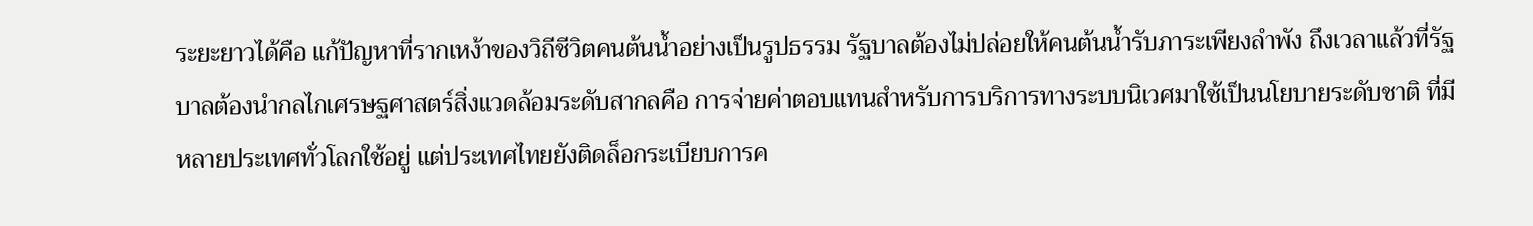ระยะยาวได้คือ แก้ปัญหาที่รากเหง้าของวิถีชีวิตคนต้นน้ำอย่างเป็นรูปธรรม รัฐบาลต้องไม่ปล่อยให้คนต้นน้ำรับภาระเพียงลำพัง ถึงเวลาแล้วที่รัฐบาลต้องนำกลไกเศรษฐศาสตร์สิ่งแวดล้อมระดับสากลคือ การจ่ายค่าตอบแทนสำหรับการบริการทางระบบนิเวศมาใช้เป็นนโยบายระดับชาติ ที่มีหลายประเทศทั่วโลกใช้อยู่ แต่ประเทศไทยยังติดล็อกระเบียบการค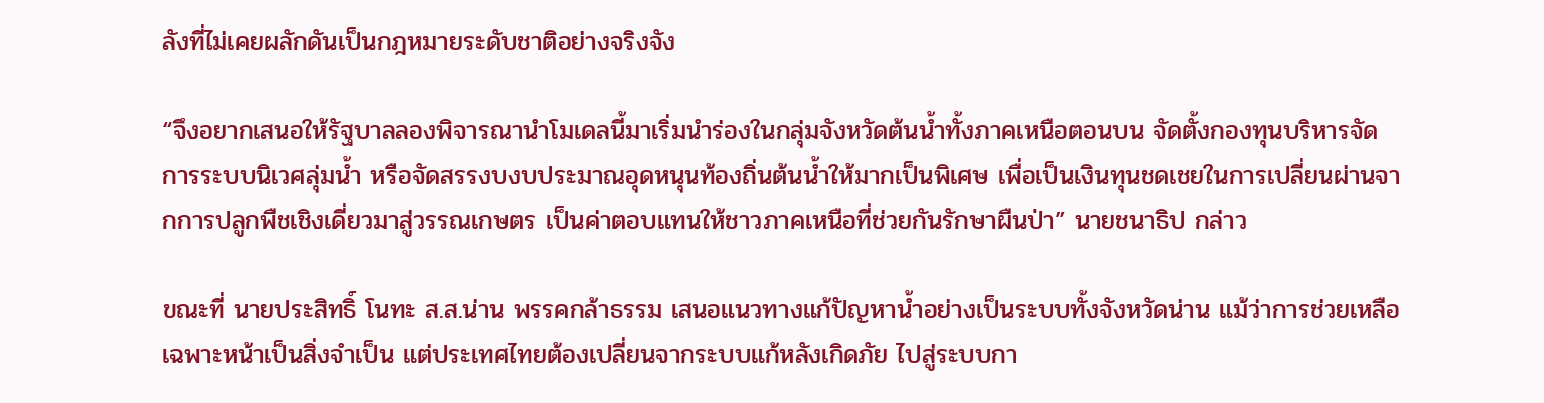ลังที่ไม่เคยผลักดันเป็นกฎหมายระดับชาติอย่างจริงจัง

“จึงอยากเสนอให้รัฐบาลลองพิจารณานำโมเดลนี้มาเริ่มนำร่องในกลุ่มจังหวัดต้นน้ำทั้งภาคเหนือตอนบน จัดตั้งกองทุนบริหารจัดการระบบนิเวศลุ่มน้ำ หรือจัดสรรงบงบประมาณอุดหนุนท้องถิ่นต้นน้ำให้มากเป็นพิเศษ เพื่อเป็นเงินทุนชดเชยในการเปลี่ยนผ่านจากการปลูกพืชเชิงเดี่ยวมาสู่วรรณเกษตร เป็นค่าตอบแทนให้ชาวภาคเหนือที่ช่วยกันรักษาผืนป่า” นายชนาธิป กล่าว

ขณะที่ นายประสิทธิ์ โนทะ ส.ส.น่าน พรรคกล้าธรรม เสนอแนวทางแก้ปัญหาน้ำอย่างเป็นระบบทั้งจังหวัดน่าน แม้ว่าการช่วยเหลือเฉพาะหน้าเป็นสิ่งจำเป็น แต่ประเทศไทยต้องเปลี่ยนจากระบบแก้หลังเกิดภัย ไปสู่ระบบกา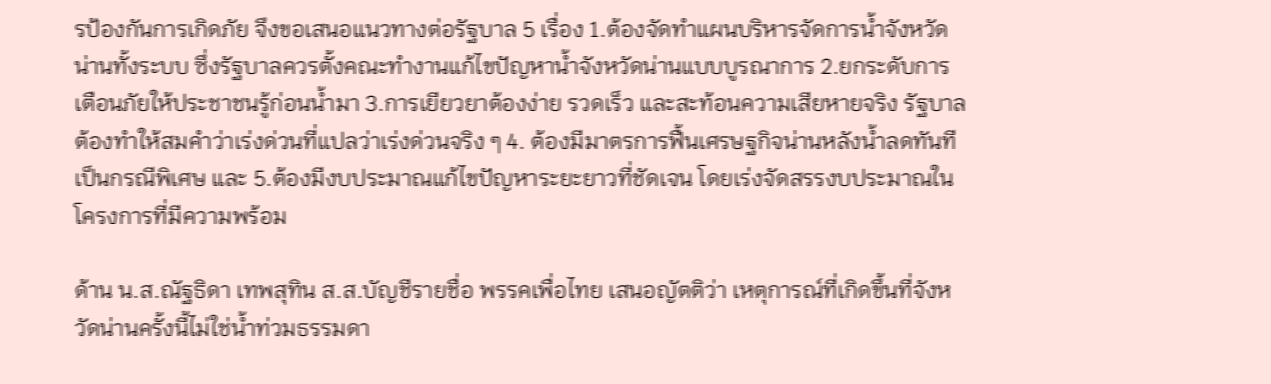รป้องกันการเกิดภัย จึงขอเสนอแนวทางต่อรัฐบาล 5 เรื่อง 1.ต้องจัดทำแผนบริหารจัดการน้ำจังหวัดน่านทั้งระบบ ซึ่งรัฐบาลควรตั้งคณะทำงานแก้ไขปัญหาน้ำจังหวัดน่านแบบบูรณาการ 2.ยกระดับการเตือนภัยให้ประชาชนรู้ก่อนน้ำมา 3.การเยียวยาต้องง่าย รวดเร็ว และสะท้อนความเสียหายจริง รัฐบาลต้องทำให้สมคำว่าเร่งด่วนที่แปลว่าเร่งด่วนจริง ๆ 4. ต้องมีมาตรการฟื้นเศรษฐกิจน่านหลังน้ำลดทันทีเป็นกรณีพิเศษ และ 5.ต้องมีงบประมาณแก้ไขปัญหาระยะยาวที่ชัดเจน โดยเร่งจัดสรรงบประมาณในโครงการที่มีความพร้อม

ด้าน น.ส.ณัฐธิดา เทพสุทิน ส.ส.บัญชีรายชื่อ พรรคเพื่อไทย เสนอญัตติว่า เหตุการณ์ที่เกิดขึ้นที่จังหวัดน่านครั้งนี้ไม่ใช่น้ำท่วมธรรมดา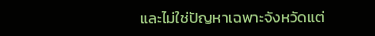และไม่ใช่ปัญหาเฉพาะจังหวัดแต่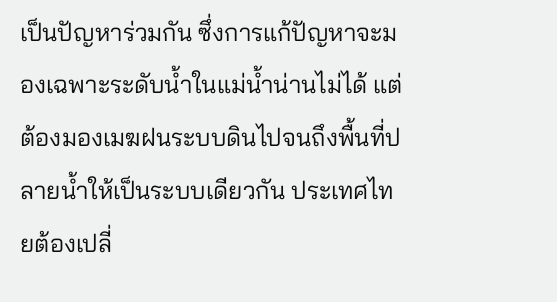เป็นปัญหาร่วมกัน ซึ่งการแก้ปัญหาจะมองเฉพาะระดับน้ำในแม่น้ำน่านไม่ได้ แต่ต้องมองเมฆฝนระบบดินไปจนถึงพื้นที่ปลายน้ำให้เป็นระบบเดียวกัน ประเทศไทยต้องเปลี่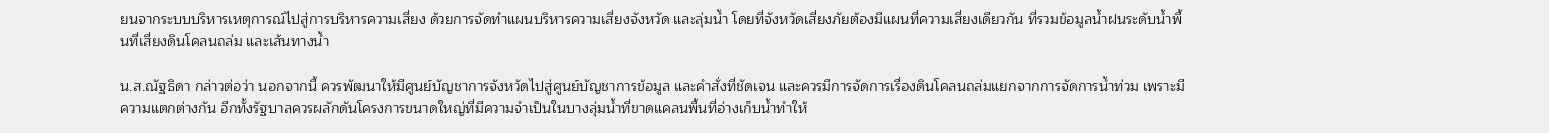ยนจากระบบบริหารเหตุการณ์ไปสู่การบริหารความเสี่ยง ด้วยการจัดทำแผนบริหารความเสี่ยงจังหวัด และลุ่มน้ำ โดยที่จังหวัดเสี่ยงภัยต้องมีแผนที่ความเสี่ยงเดียวกัน ที่รวมข้อมูลน้ำฝนระดับน้ำพื้นที่เสี่ยงดินโคลนถล่ม และเส้นทางน้ำ

น.ส.ณัฐธิดา กล่าวต่อว่า นอกจากนี้ ควรพัฒนาให้มีศูนย์บัญชาการจังหวัดไปสู่ศูนย์บัญชาการข้อมูล และคำสั่งที่ชัดเจน และควรมีการจัดการเรื่องดินโคลนถล่มแยกจากการจัดการน้ำท่วม เพราะมีความแตกต่างกัน อีกทั้งรัฐบาลควรผลักดันโครงการขนาดใหญ่ที่มีความจำเป็นในบางลุ่มน้ำที่ขาดแคลนพื้นที่อ่างเก็บน้ำทำให้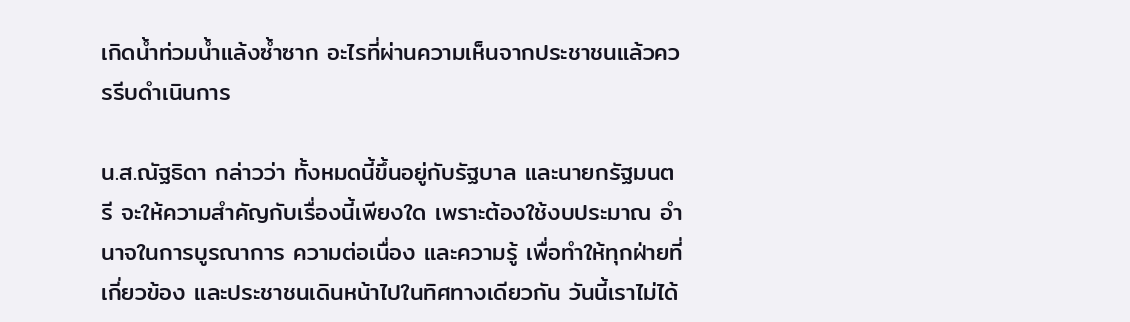เกิดน้ำท่วมน้ำแล้งซ้ำซาก อะไรที่ผ่านความเห็นจากประชาชนแล้วควรรีบดำเนินการ

น.ส.ณัฐธิดา กล่าวว่า ทั้งหมดนี้ขึ้นอยู่กับรัฐบาล และนายกรัฐมนตรี จะให้ความสำคัญกับเรื่องนี้เพียงใด เพราะต้องใช้งบประมาณ อำนาจในการบูรณาการ ความต่อเนื่อง และความรู้ เพื่อทำให้ทุกฝ่ายที่เกี่ยวข้อง และประชาชนเดินหน้าไปในทิศทางเดียวกัน วันนี้เราไม่ได้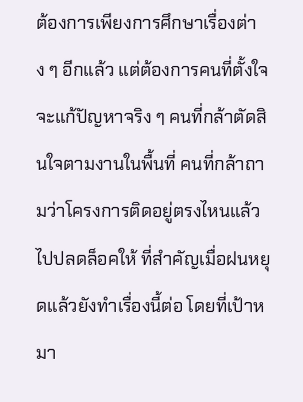ต้องการเพียงการศึกษาเรื่องต่าง ๆ อีกแล้ว แต่ต้องการคนที่ตั้งใจจะแก้ปัญหาจริง ๆ คนที่กล้าตัดสินใจตามงานในพื้นที่ คนที่กล้าถามว่าโครงการติดอยู่ตรงไหนแล้วไปปลดล็อคให้ ที่สำคัญเมื่อฝนหยุดแล้วยังทำเรื่องนี้ต่อ โดยที่เป้าหมา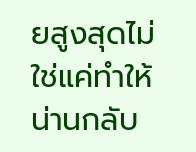ยสูงสุดไม่ใช่แค่ทำให้น่านกลับ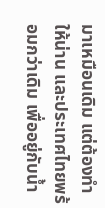มาเหมือนเดิม แต่ต้องทำให้น่าน และประเทศไทยพร้อมกว่าเดิม เพื่ออยู่กับน้ำ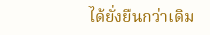ได้ยั่งยืนกว่าเดิม